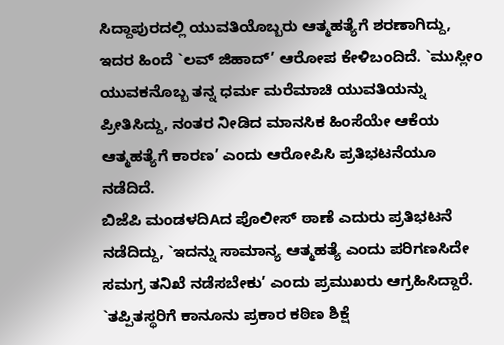ಸಿದ್ದಾಪುರದಲ್ಲಿ ಯುವತಿಯೊಬ್ಬರು ಆತ್ಮಹತ್ಯೆಗೆ ಶರಣಾಗಿದ್ದು, ಇದರ ಹಿಂದೆ `ಲವ್ ಜಿಹಾದ್’ ಆರೋಪ ಕೇಳಿಬಂದಿದೆ. `ಮುಸ್ಲೀಂ ಯುವಕನೊಬ್ಬ ತನ್ನ ಧರ್ಮ ಮರೆಮಾಚಿ ಯುವತಿಯನ್ನು ಪ್ರೀತಿಸಿದ್ದು, ನಂತರ ನೀಡಿದ ಮಾನಸಿಕ ಹಿಂಸೆಯೇ ಆಕೆಯ ಆತ್ಮಹತ್ಯೆಗೆ ಕಾರಣ’ ಎಂದು ಆರೋಪಿಸಿ ಪ್ರತಿಭಟನೆಯೂ ನಡೆದಿದೆ.
ಬಿಜೆಪಿ ಮಂಡಳದಿAದ ಪೊಲೀಸ್ ಠಾಣೆ ಎದುರು ಪ್ರತಿಭಟನೆ ನಡೆದಿದ್ದು, `ಇದನ್ನು ಸಾಮಾನ್ಯ ಆತ್ಮಹತ್ಯೆ ಎಂದು ಪರಿಗಣಸಿದೇ ಸಮಗ್ರ ತನಿಖೆ ನಡೆಸಬೇಕು’ ಎಂದು ಪ್ರಮುಖರು ಆಗ್ರಹಿಸಿದ್ದಾರೆ. `ತಪ್ಪಿತಸ್ಥರಿಗೆ ಕಾನೂನು ಪ್ರಕಾರ ಕಠಿಣ ಶಿಕ್ಷೆ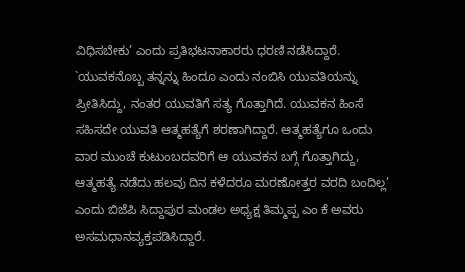ವಿಧಿಸಬೇಕು’ ಎಂದು ಪ್ರತಿಭಟನಾಕಾರರು ಧರಣಿ ನಡೆಸಿದ್ದಾರೆ.
`ಯುವಕನೊಬ್ಬ ತನ್ನನ್ನು ಹಿಂದೂ ಎಂದು ನಂಬಿಸಿ ಯುವತಿಯನ್ನು ಪ್ರೀತಿಸಿದ್ದು, ನಂತರ ಯುವತಿಗೆ ಸತ್ಯ ಗೊತ್ತಾಗಿದೆ. ಯುವಕನ ಹಿಂಸೆ ಸಹಿಸದೇ ಯುವತಿ ಆತ್ಮಹತ್ಯೆಗೆ ಶರಣಾಗಿದ್ದಾರೆ. ಆತ್ಮಹತ್ಯೆಗೂ ಒಂದು ವಾರ ಮುಂಚೆ ಕುಟುಂಬದವರಿಗೆ ಆ ಯುವಕನ ಬಗ್ಗೆ ಗೊತ್ತಾಗಿದ್ದು, ಆತ್ಮಹತ್ಯೆ ನಡೆದು ಹಲವು ದಿನ ಕಳೆದರೂ ಮರಣೋತ್ತರ ವರದಿ ಬಂದಿಲ್ಲ’ ಎಂದು ಬಿಜೆಪಿ ಸಿದ್ದಾಪುರ ಮಂಡಲ ಅಧ್ಯಕ್ಷ ತಿಮ್ಮಪ್ಪ ಎಂ ಕೆ ಅವರು ಅಸಮಧಾನವ್ಯಕ್ತಪಡಿಸಿದ್ದಾರೆ.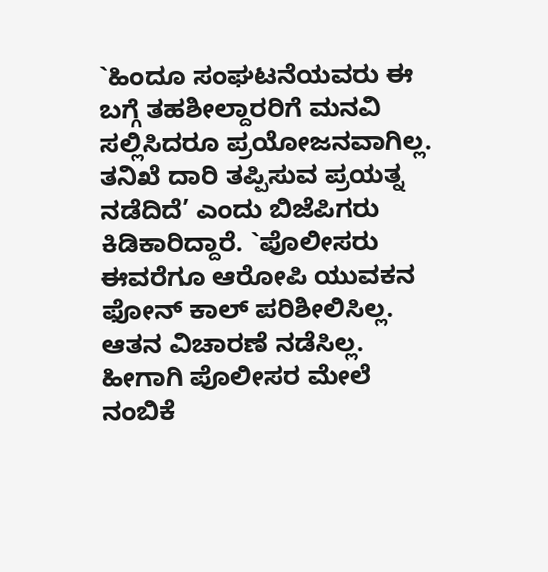`ಹಿಂದೂ ಸಂಘಟನೆಯವರು ಈ ಬಗ್ಗೆ ತಹಶೀಲ್ದಾರರಿಗೆ ಮನವಿ ಸಲ್ಲಿಸಿದರೂ ಪ್ರಯೋಜನವಾಗಿಲ್ಲ. ತನಿಖೆ ದಾರಿ ತಪ್ಪಿಸುವ ಪ್ರಯತ್ನ ನಡೆದಿದೆ’ ಎಂದು ಬಿಜೆಪಿಗರು ಕಿಡಿಕಾರಿದ್ದಾರೆ. `ಪೊಲೀಸರು ಈವರೆಗೂ ಆರೋಪಿ ಯುವಕನ ಫೋನ್ ಕಾಲ್ ಪರಿಶೀಲಿಸಿಲ್ಲ. ಆತನ ವಿಚಾರಣೆ ನಡೆಸಿಲ್ಲ. ಹೀಗಾಗಿ ಪೊಲೀಸರ ಮೇಲೆ ನಂಬಿಕೆ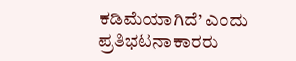ಕಡಿಮೆಯಾಗಿದೆ’ ಎಂದು ಪ್ರತಿಭಟನಾಕಾರರು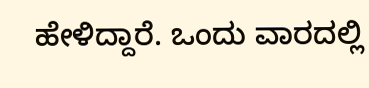ಹೇಳಿದ್ದಾರೆ. ಒಂದು ವಾರದಲ್ಲಿ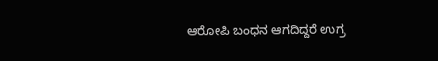ಆರೋಪಿ ಬಂಧನ ಆಗದಿದ್ದರೆ ಉಗ್ರ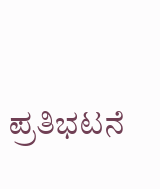ಪ್ರತಿಭಟನೆ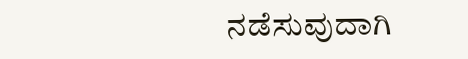ನಡೆಸುವುದಾಗಿ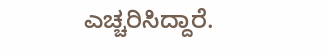ಎಚ್ಚರಿಸಿದ್ದಾರೆ.